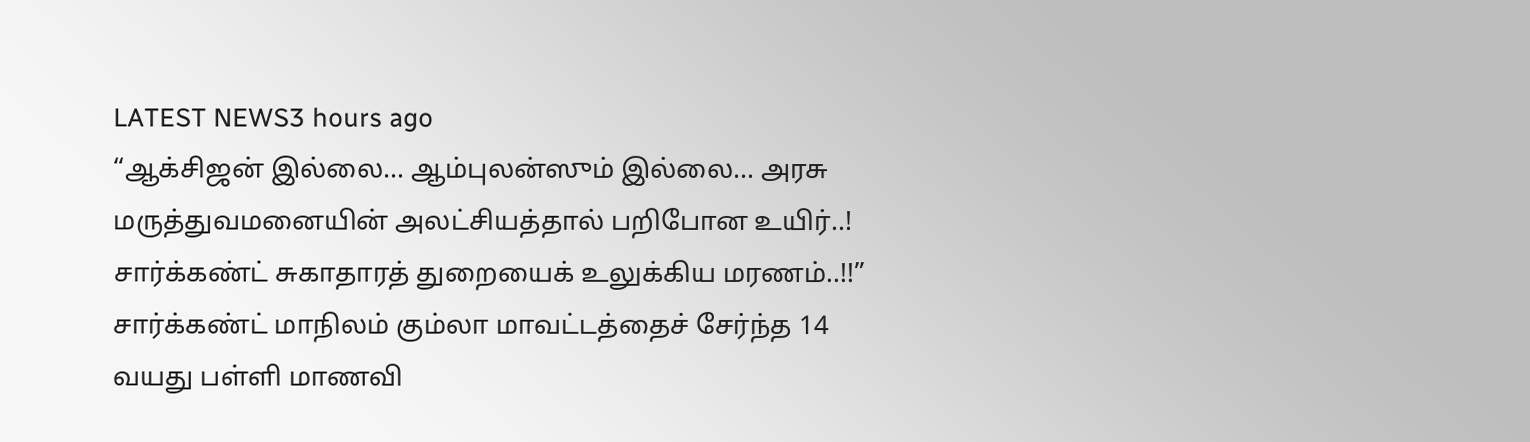LATEST NEWS3 hours ago
“ஆக்சிஜன் இல்லை… ஆம்புலன்ஸும் இல்லை… அரசு மருத்துவமனையின் அலட்சியத்தால் பறிபோன உயிர்..! சார்க்கண்ட் சுகாதாரத் துறையைக் உலுக்கிய மரணம்..!!”
சார்க்கண்ட் மாநிலம் கும்லா மாவட்டத்தைச் சேர்ந்த 14 வயது பள்ளி மாணவி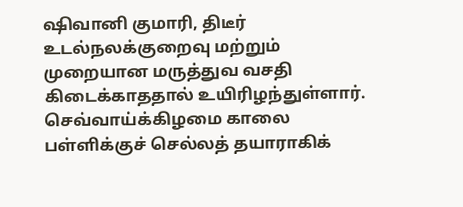ஷிவானி குமாரி, திடீர் உடல்நலக்குறைவு மற்றும் முறையான மருத்துவ வசதி கிடைக்காததால் உயிரிழந்துள்ளார். செவ்வாய்க்கிழமை காலை பள்ளிக்குச் செல்லத் தயாராகிக்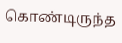கொண்டிருந்த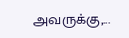அவருக்கு,...